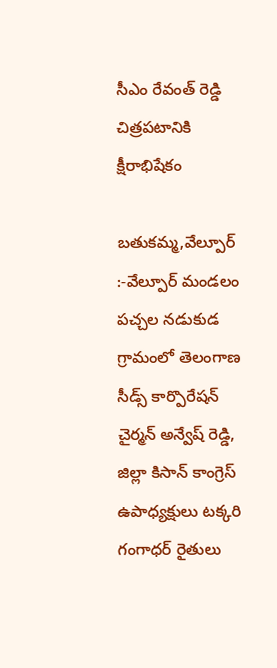సీఎం రేవంత్ రెడ్డి చిత్రపటానికి క్షీరాభిషేకం

బతుకమ్మ,వేల్పూర్ :-వేల్పూర్ మండలం పచ్చల నడుకుడ గ్రామంలో తెలంగాణ సీడ్స్ కార్పొరేషన్ చైర్మన్ అన్వేష్ రెడ్డి, జిల్లా కిసాన్ కాంగ్రెస్ ఉపాధ్యక్షులు టక్కరి గంగాధర్ రైతులు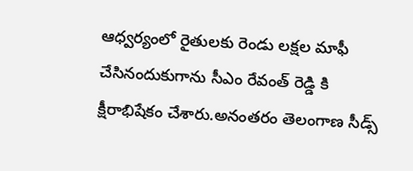ఆధ్వర్యంలో రైతులకు రెండు లక్షల మాఫీ చేసినందుకుగాను సీఎం రేవంత్ రెడ్డి కి క్షీరాభిషేకం చేశారు.అనంతరం తెలంగాణ సీడ్స్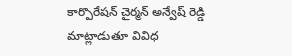కార్పొరేషన్ చైర్మన్ అన్వేష్ రెడ్డి మాట్లాడుతూ వివిధ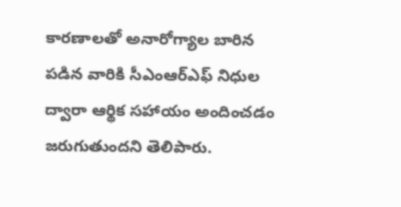కారణాలతో అనారోగ్యాల బారిన పడిన వారికి సీఎంఆర్ఎఫ్ నిధుల ద్వారా ఆర్థిక సహాయం అందించడం జరుగుతుందని తెలిపారు.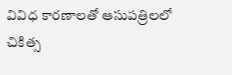వివిధ కారణాలతో ఆసుపత్రిలలో చికిత్స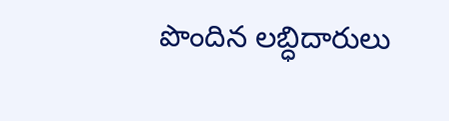పొందిన లబ్ధిదారులు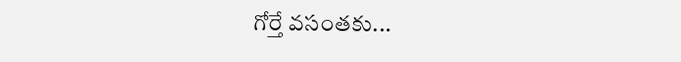గోర్తే వసంతకు...